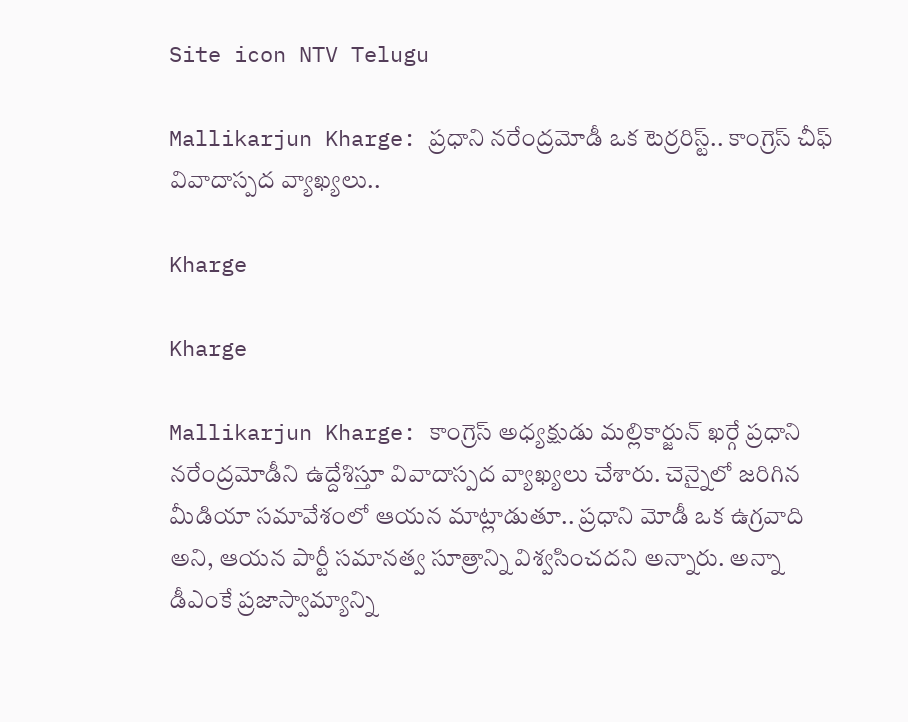Site icon NTV Telugu

Mallikarjun Kharge: ప్రధాని నరేంద్రమోడీ ఒక టెర్రరిస్ట్.. కాంగ్రెస్ చీఫ్ వివాదాస్పద వ్యాఖ్యలు..

Kharge

Kharge

Mallikarjun Kharge: కాంగ్రెస్ అధ్యక్షుడు మల్లికార్జున్ ఖర్గే ప్రధాని నరేంద్రమోడీని ఉద్దేశిస్తూ వివాదాస్పద వ్యాఖ్యలు చేశారు. చెన్నైలో జరిగిన మీడియా సమావేశంలో ఆయన మాట్లాడుతూ.. ప్రధాని మోడీ ఒక ఉగ్రవాది అని, ఆయన పార్టీ సమానత్వ సూత్రాన్ని విశ్వసించదని అన్నారు. అన్నా డీఎంకే ప్రజాస్వామ్యాన్ని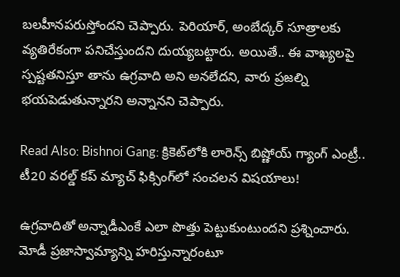బలహీనపరుస్తోందని చెప్పారు. పెరియార్, అంబేద్కర్ సూత్రాలకు వ్యతిరేకంగా పనిచేస్తుందని దుయ్యబట్టారు. అయితే.. ఈ వాఖ్యలపై స్పష్టతనిస్తూ తాను ఉగ్రవాది అని అనలేదని, వారు ప్రజల్ని భయపెడుతున్నారని అన్నానని చెప్పారు.

Read Also: Bishnoi Gang: క్రికెట్‌లోకి లారెన్స్ బిష్ణోయ్ గ్యాంగ్ ఎంట్రీ.. టీ20 వరల్డ్ కప్‌ మ్యాచ్ ఫిక్సింగ్‌లో సంచలన విషయాలు!

ఉగ్రవాదితో అన్నాడీఎంకే ఎలా పొత్తు పెట్టుకుంటుందని ప్రశ్నించారు. మోడీ ప్రజాస్వామ్యాన్ని హరిస్తున్నారంటూ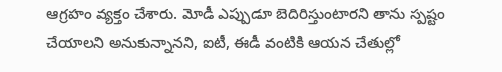ఆగ్రహం వ్యక్తం చేశారు. మోడీ ఎప్పుడూ బెదిరిస్తుంటారని తాను స్పష్టం చేయాలని అనుకున్నానని, ఐటీ, ఈడీ వంటికి ఆయన చేతుల్లో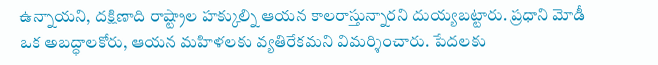ఉన్నాయని, దక్షిణాది రాష్ట్రాల హక్కుల్ని ఆయన కాలరాస్తున్నారని దుయ్యబట్టారు. ప్రధాని మోడీ ఒక అబద్ధాలకోరు, ఆయన మహిళలకు వ్యతిరేకమని విమర్శించారు. పేదలకు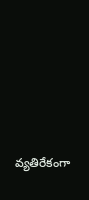వ్యతిరేకంగా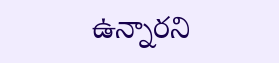ఉన్నారని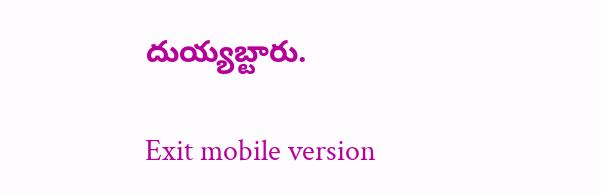దుయ్యబ్టారు.

Exit mobile version